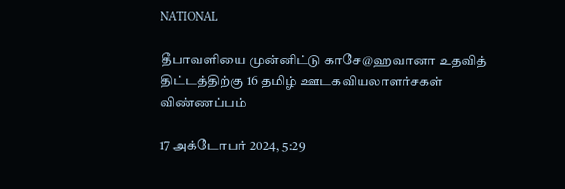NATIONAL

தீபாவளியை முன்னிட்டு காசே@ஹவானா உதவித் திட்டத்திற்கு 16 தமிழ் ஊடகவியலாளர்சகள் விண்ணப்பம்

17 அக்டோபர் 2024, 5:29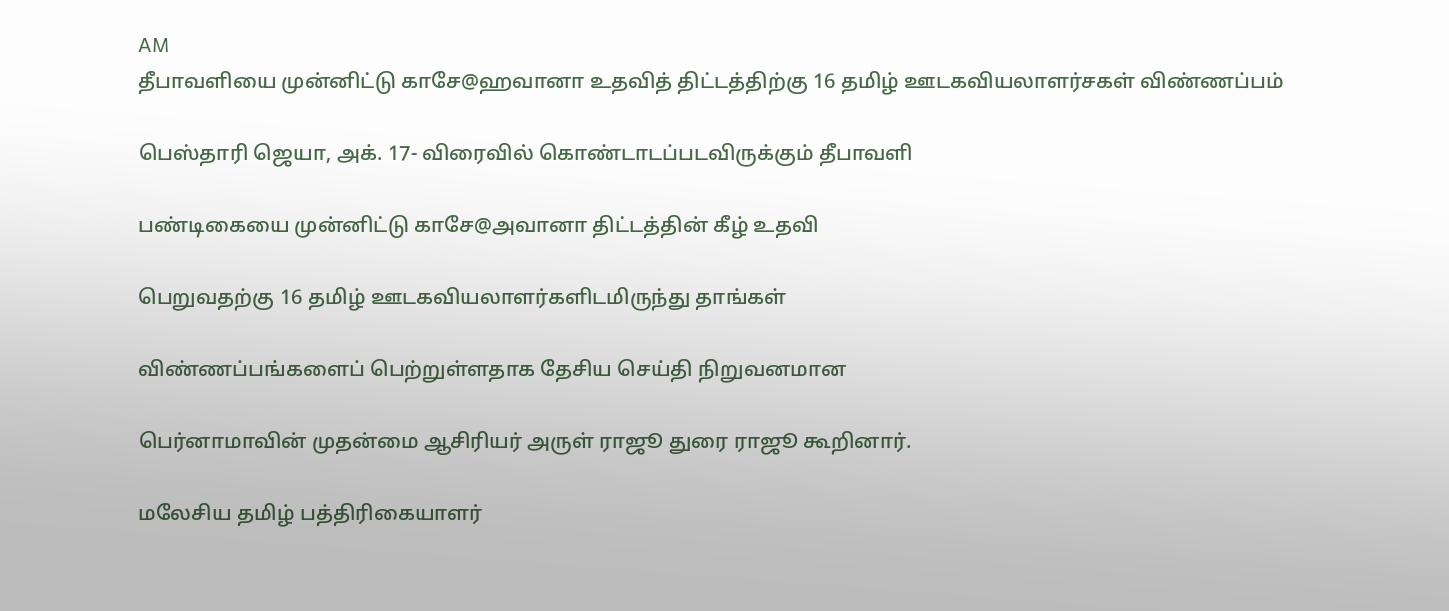AM
தீபாவளியை முன்னிட்டு காசே@ஹவானா உதவித் திட்டத்திற்கு 16 தமிழ் ஊடகவியலாளர்சகள் விண்ணப்பம்

பெஸ்தாரி ஜெயா, அக். 17- விரைவில் கொண்டாடப்படவிருக்கும் தீபாவளி

பண்டிகையை முன்னிட்டு காசே@அவானா திட்டத்தின் கீழ் உதவி

பெறுவதற்கு 16 தமிழ் ஊடகவியலாளர்களிடமிருந்து தாங்கள்

விண்ணப்பங்களைப் பெற்றுள்ளதாக தேசிய செய்தி நிறுவனமான

பெர்னாமாவின் முதன்மை ஆசிரியர் அருள் ராஜூ துரை ராஜூ கூறினார்.

மலேசிய தமிழ் பத்திரிகையாளர்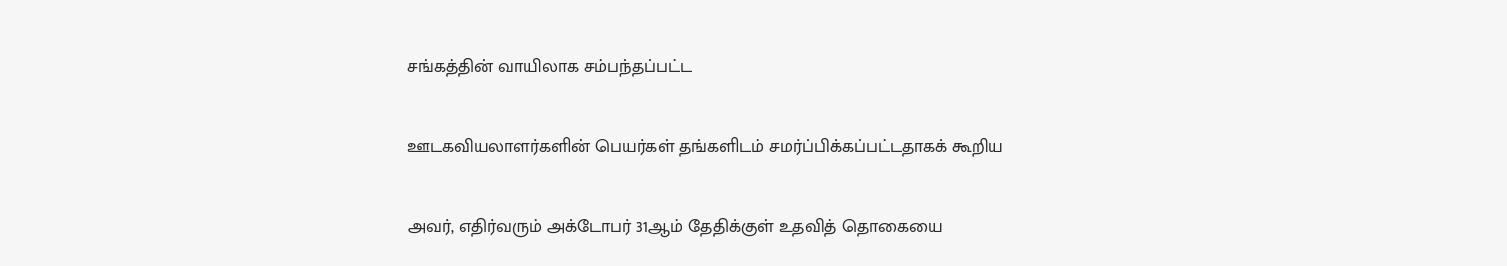சங்கத்தின் வாயிலாக சம்பந்தப்பட்ட

ஊடகவியலாளர்களின் பெயர்கள் தங்களிடம் சமர்ப்பிக்கப்பட்டதாகக் கூறிய

அவர், எதிர்வரும் அக்டோபர் 31ஆம் தேதிக்குள் உதவித் தொகையை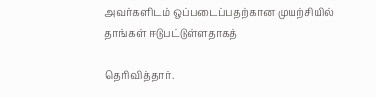அவர்களிடம் ஒப்படைப்பதற்கான முயற்சியில் தாங்கள் ஈடுபட்டுள்ளதாகத்

தெரிவித்தார்.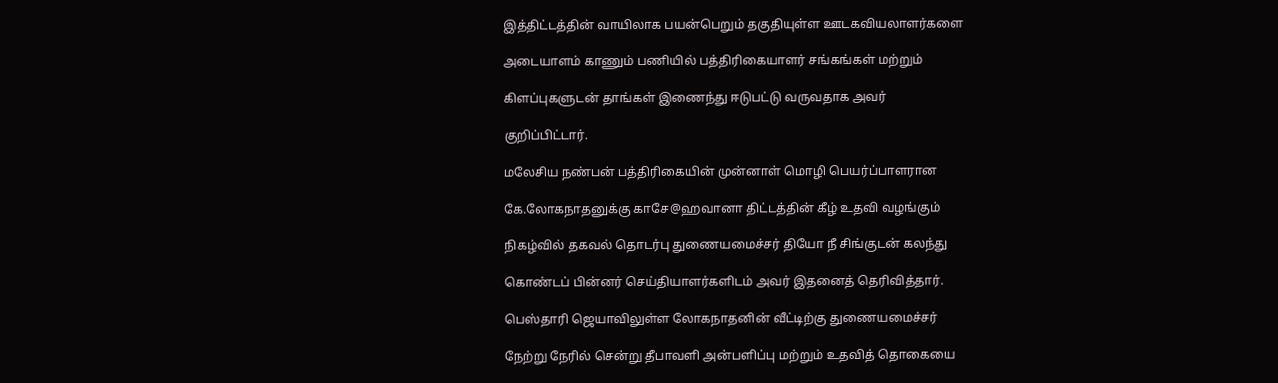இத்திட்டத்தின் வாயிலாக பயன்பெறும் தகுதியுள்ள ஊடகவியலாளர்களை

அடையாளம் காணும் பணியில் பத்திரிகையாளர் சங்கங்கள் மற்றும்

கிளப்புகளுடன் தாங்கள் இணைந்து ஈடுபட்டு வருவதாக அவர்

குறிப்பிட்டார்.

மலேசிய நண்பன் பத்திரிகையின் முன்னாள் மொழி பெயர்ப்பாளரான

கே.லோகநாதனுக்கு காசே@ஹவானா திட்டத்தின் கீழ் உதவி வழங்கும்

நிகழ்வில் தகவல் தொடர்பு துணையமைச்சர் தியோ நீ சிங்குடன் கலந்து

கொண்டப் பின்னர் செய்தியாளர்களிடம் அவர் இதனைத் தெரிவித்தார்.

பெஸ்தாரி ஜெயாவிலுள்ள லோகநாதனின் வீட்டிற்கு துணையமைச்சர்

நேற்று நேரில் சென்று தீபாவளி அன்பளிப்பு மற்றும் உதவித் தொகையை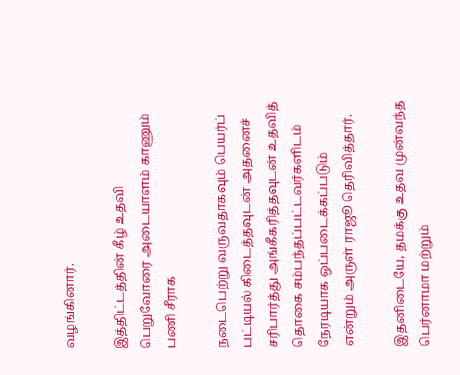வழங்கினார்.

இத்திட்டத்தின் கீழ் உதவி பெறுவோரை அடையாளம் காணும் பணி சீராக

நடைபெற்று வருவதாகவும் பெயர்ப் பட்டியல் கிடைத்தவுடன் அதனைச் சரிபார்த்து அங்கீகரித்தவுடன் உதவித் தொகை சம்பந்தப்பட்டவர்களிடம் நேரடியாக ஒப்படைக்கப்படும் என்றும் அருள் ராஜூ தெரிவித்தார்.

இதனிடையே, தமக்கு உதவ முன்வந்த பெர்னாமா மற்றும்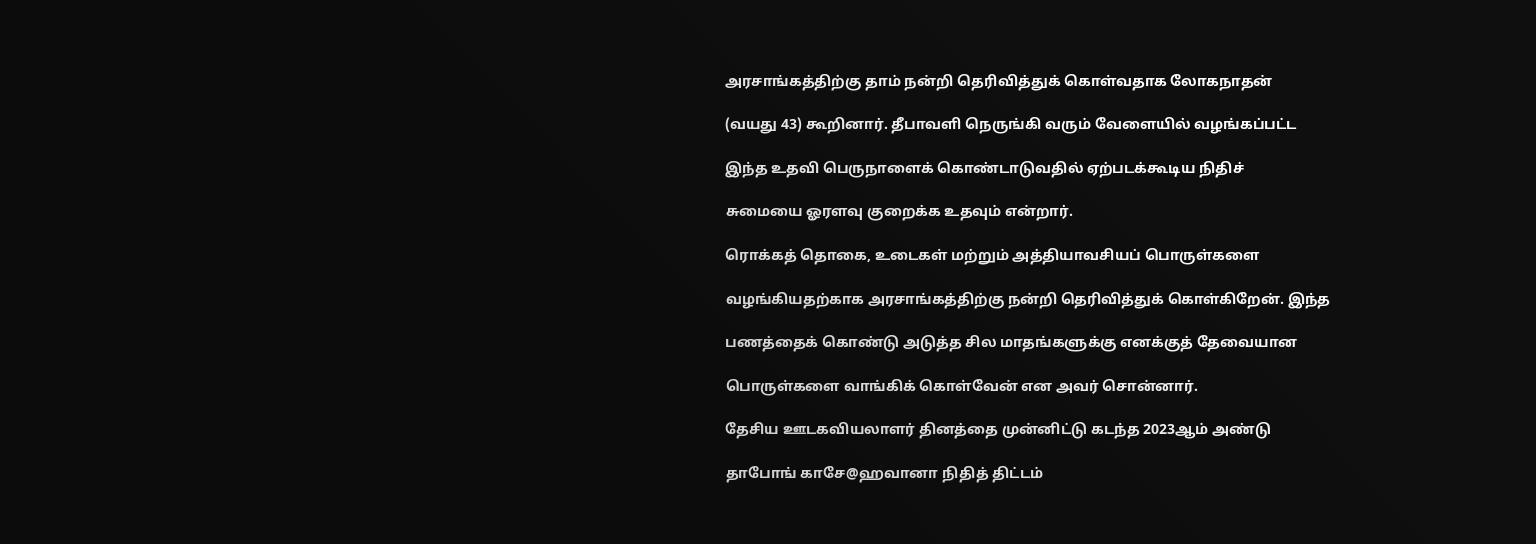அரசாங்கத்திற்கு தாம் நன்றி தெரிவித்துக் கொள்வதாக லோகநாதன்

(வயது 43) கூறினார். தீபாவளி நெருங்கி வரும் வேளையில் வழங்கப்பட்ட

இந்த உதவி பெருநாளைக் கொண்டாடுவதில் ஏற்படக்கூடிய நிதிச்

சுமையை ஓரளவு குறைக்க உதவும் என்றார்.

ரொக்கத் தொகை, உடைகள் மற்றும் அத்தியாவசியப் பொருள்களை

வழங்கியதற்காக அரசாங்கத்திற்கு நன்றி தெரிவித்துக் கொள்கிறேன். இந்த

பணத்தைக் கொண்டு அடுத்த சில மாதங்களுக்கு எனக்குத் தேவையான

பொருள்களை வாங்கிக் கொள்வேன் என அவர் சொன்னார்.

தேசிய ஊடகவியலாளர் தினத்தை முன்னிட்டு கடந்த 2023ஆம் அண்டு

தாபோங் காசே@ஹவானா நிதித் திட்டம்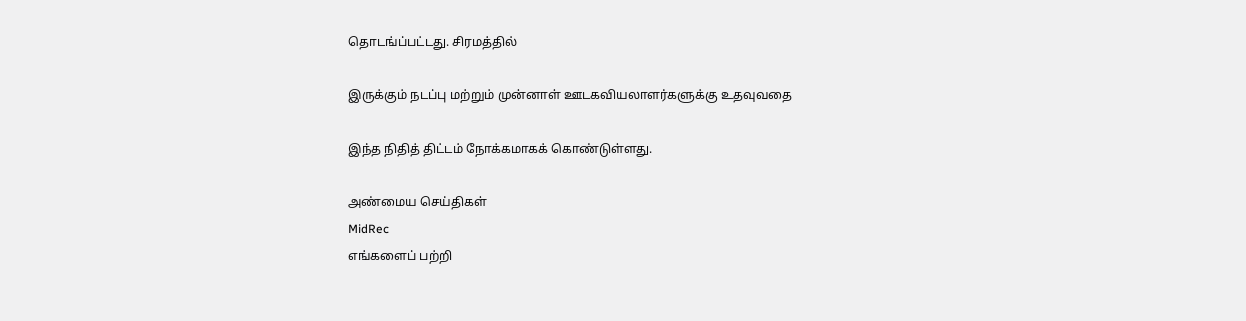தொடங்ப்பட்டது. சிரமத்தில்

இருக்கும் நடப்பு மற்றும் முன்னாள் ஊடகவியலாளர்களுக்கு உதவுவதை

இந்த நிதித் திட்டம் நோக்கமாகக் கொண்டுள்ளது.

அண்மைய செய்திகள்
MidRec
எங்களைப் பற்றி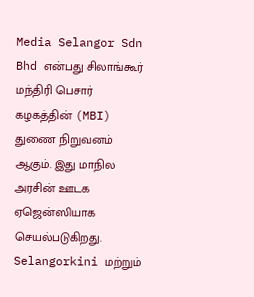Media Selangor Sdn Bhd என்பது சிலாங்கூர் மந்திரி பெசார் கழகத்தின் (MBI) துணை நிறுவனம் ஆகும். இது மாநில அரசின் ஊடக ஏஜென்ஸியாக செயல்படுகிறது. Selangorkini மற்றும்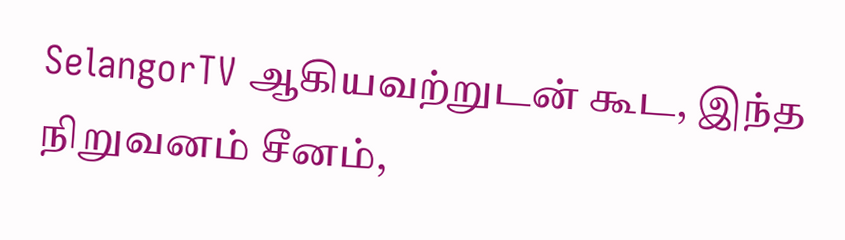SelangorTV ஆகியவற்றுடன் கூட, இந்த நிறுவனம் சீனம்,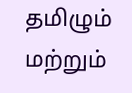தமிழும் மற்றும்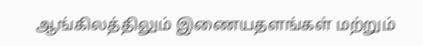ஆங்கிலத்திலும் இணையதளங்கள் மற்றும்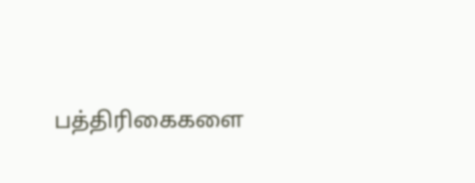பத்திரிகைகளை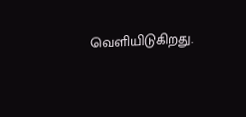வெளியிடுகிறது.